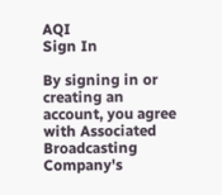AQI
Sign In

By signing in or creating an account, you agree with Associated Broadcasting Company's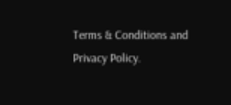Terms & Conditions and Privacy Policy.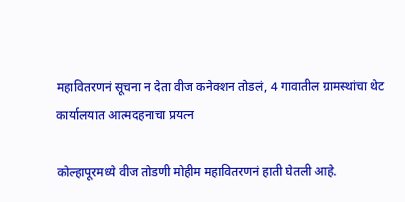महावितरणनं सूचना न देता वीज कनेक्शन तोडलं, 4 गावातील ग्रामस्थांचा थेट कार्यालयात आत्मदहनाचा प्रयत्न

कोल्हापूरमध्ये वीज तोडणी मोहीम महावितरणनं हाती घेतली आहे.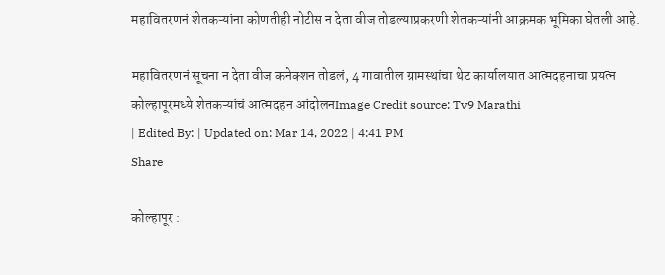महावितरणनं शेतकऱ्यांना कोणतीही नोटीस न देता वीज तोडल्याप्रकरणी शेतकऱ्यांनी आक्रमक भूमिका घेतली आहे.

महावितरणनं सूचना न देता वीज कनेक्शन तोडलं, 4 गावातील ग्रामस्थांचा थेट कार्यालयात आत्मदहनाचा प्रयत्न
कोल्हापूरमध्ये शेतकऱ्यांचं आत्मदहन आंदोलनImage Credit source: Tv9 Marathi
| Edited By: | Updated on: Mar 14, 2022 | 4:41 PM
Share

कोल्हापूर :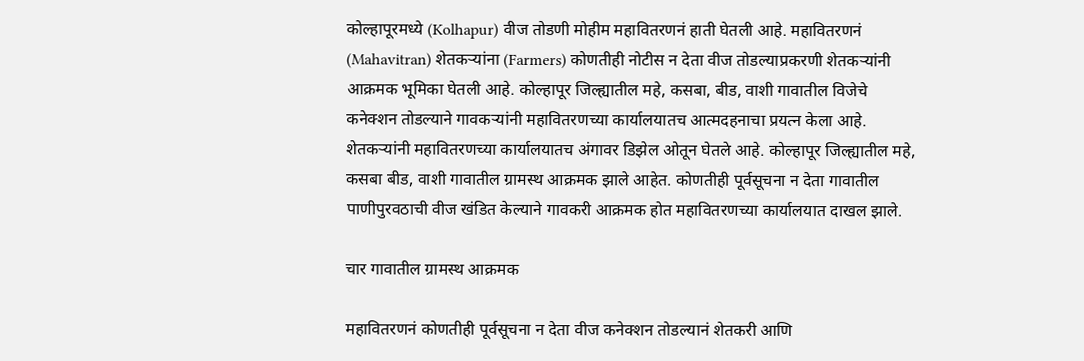कोल्हापूरमध्ये (Kolhapur) वीज तोडणी मोहीम महावितरणनं हाती घेतली आहे. महावितरणनं (Mahavitran) शेतकऱ्यांना (Farmers) कोणतीही नोटीस न देता वीज तोडल्याप्रकरणी शेतकऱ्यांनी आक्रमक भूमिका घेतली आहे. कोल्हापूर जिल्ह्यातील महे, कसबा, बीड, वाशी गावातील विजेचे कनेक्शन तोडल्याने गावकऱ्यांनी महावितरणच्या कार्यालयातच आत्मदहनाचा प्रयत्न केला आहे. शेतकऱ्यांनी महावितरणच्या कार्यालयातच अंगावर डिझेल ओतून घेतले आहे. कोल्हापूर जिल्ह्यातील महे, कसबा बीड, वाशी गावातील ग्रामस्थ आक्रमक झाले आहेत. कोणतीही पूर्वसूचना न देता गावातील पाणीपुरवठाची वीज खंडित केल्याने गावकरी आक्रमक होत महावितरणच्या कार्यालयात दाखल झाले.

चार गावातील ग्रामस्थ आक्रमक

महावितरणनं कोणतीही पूर्वसूचना न देता वीज कनेक्शन तोडल्यानं शेतकरी आणि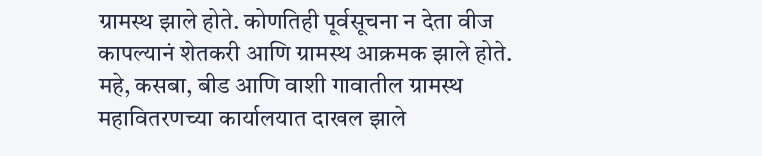ग्रामस्थ झाले होते. कोणतिही पूर्वसूचना न देता वीज कापल्यानं शेतकरी आणि ग्रामस्थ आक्रमक झाले होते. महे, कसबा, बीड आणि वाशी गावातील ग्रामस्थ महावितरणच्या कार्यालयात दाखल झाले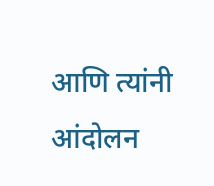आणि त्यांनी आंदोलन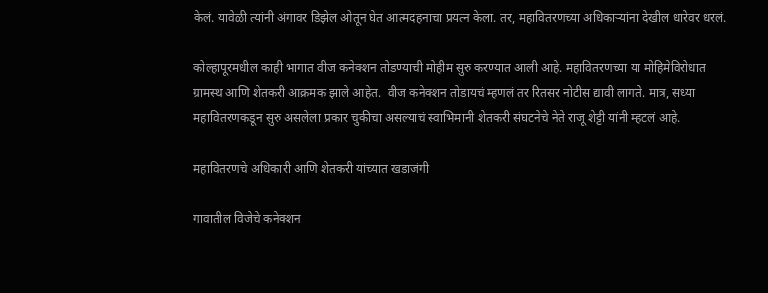केलं. यावेळी त्यांनी अंगावर डिझेल ओतून घेत आत्मदहनाचा प्रयत्न केला. तर, महावितरणच्या अधिकाऱ्यांना देखील धारेवर धरलं.

कोल्हापूरमधील काही भागात वीज कनेक्शन तोडण्याची मोहीम सुरु करण्यात आली आहे. महावितरणच्या या मोहिमेविरोधात ग्रामस्थ आणि शेतकरी आक्रमक झाले आहेत.  वीज कनेक्शन तोडायचं म्हणलं तर रितसर नोटीस द्यावी लागते. मात्र, सध्या महावितरणकडून सुरु असलेला प्रकार चुकीचा असल्याचं स्वाभिमानी शेतकरी संघटनेचे नेते राजू शेट्टी यांनी म्हटलं आहे.

महावितरणचे अधिकारी आणि शेतकरी यांच्यात खडाजंगी

गावातील विजेचे कनेक्शन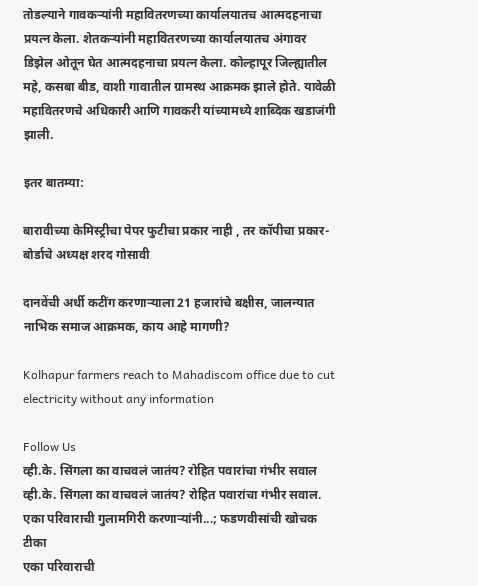तोडल्याने गावकऱ्यांनी महावितरणच्या कार्यालयातच आत्मदहनाचा प्रयत्न केला. शेतकऱ्यांनी महावितरणच्या कार्यालयातच अंगावर डिझेल ओतून घेत आत्मदहनाचा प्रयत्न केला. कोल्हापूर जिल्ह्यातील महे, कसबा बीड, वाशी गावातील ग्रामस्थ आक्रमक झाले होते. यावेळी महावितरणचे अधिकारी आणि गावकरी यांच्यामध्ये शाब्दिक खडाजंगी झाली.

इतर बातम्या:

बारावीच्या केमिस्ट्रीचा पेपर फुटीचा प्रकार नाही , तर कॉपीचा प्रकार- बोर्डाचे अध्यक्ष शरद गोसावी

दानवेंची अर्धी कटींग करणाऱ्याला 21 हजारांचे बक्षीस, जालन्यात नाभिक समाज आक्रमक, काय आहे मागणी?

Kolhapur farmers reach to Mahadiscom office due to cut electricity without any information

Follow Us
व्ही.के. सिंगला का वाचवलं जातंय? रोहित पवारांचा गंभीर सवाल
व्ही.के. सिंगला का वाचवलं जातंय? रोहित पवारांचा गंभीर सवाल.
एका परिवाराची गुलामगिरी करणाऱ्यांनी...; फडणवीसांची खोचक टीका
एका परिवाराची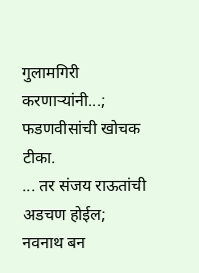गुलामगिरी करणाऱ्यांनी...; फडणवीसांची खोचक टीका.
... तर संजय राऊतांची अडचण होईल; नवनाथ बन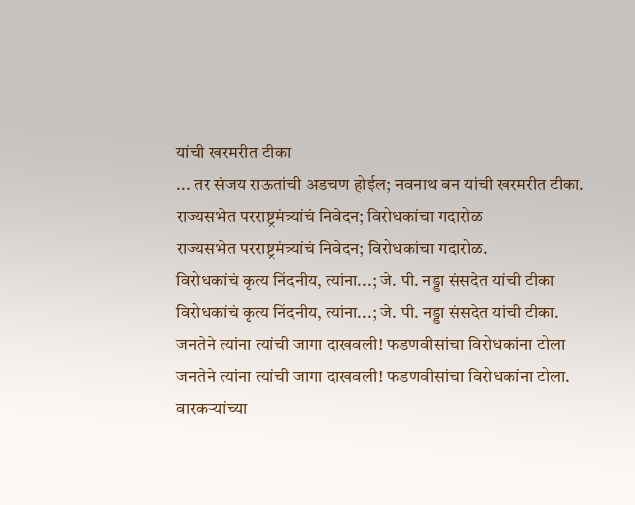यांची खरमरीत टीका
... तर संजय राऊतांची अडचण होईल; नवनाथ बन यांची खरमरीत टीका.
राज्यसभेत परराष्ट्रमंत्र्यांचं निवेदन; विरोधकांचा गदारोळ
राज्यसभेत परराष्ट्रमंत्र्यांचं निवेदन; विरोधकांचा गदारोळ.
विरोधकांचं कृत्य निंदनीय, त्यांना...; जे. पी. नड्डा संसदेत यांची टीका
विरोधकांचं कृत्य निंदनीय, त्यांना...; जे. पी. नड्डा संसदेत यांची टीका.
जनतेने त्यांना त्यांची जागा दाखवली! फडणवीसांचा विरोधकांना टोला
जनतेने त्यांना त्यांची जागा दाखवली! फडणवीसांचा विरोधकांना टोला.
वारकऱ्यांच्या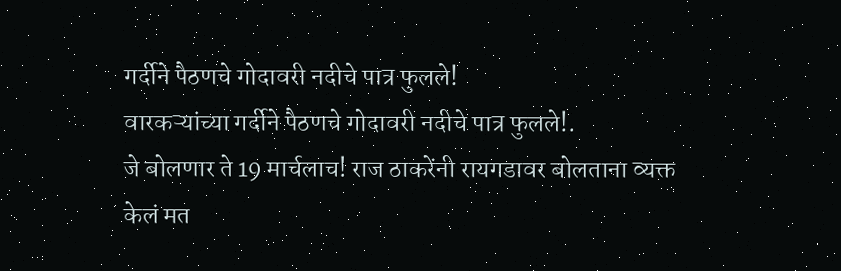गर्दीने पैठणचे गोदावरी नदीचे पात्र फुलले!
वारकऱ्यांच्या गर्दीने पैठणचे गोदावरी नदीचे पात्र फुलले!.
जे बोलणार ते 19 मार्चलाच! राज ठाकरेंनी रायगडावर बोलताना व्यक्त केलं मत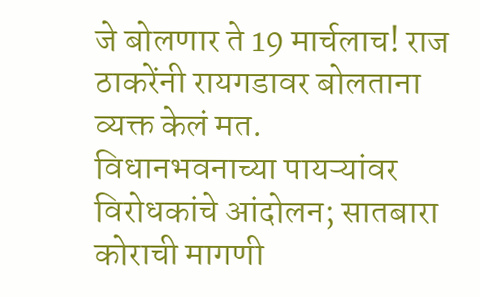जे बोलणार ते 19 मार्चलाच! राज ठाकरेंनी रायगडावर बोलताना व्यक्त केलं मत.
विधानभवनाच्या पायऱ्यांवर विरोधकांचे आंदोलन; सातबारा कोराची मागणी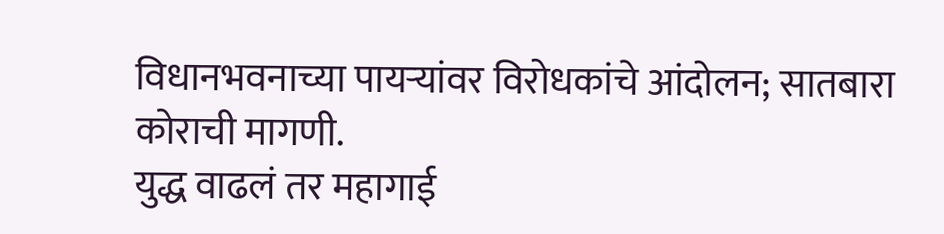विधानभवनाच्या पायऱ्यांवर विरोधकांचे आंदोलन; सातबारा कोराची मागणी.
युद्ध वाढलं तर महागाई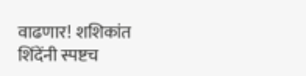वाढणार! शशिकांत शिंदेंनी स्पष्टच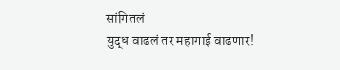सांगितलं
युद्ध वाढलं तर महागाई वाढणार!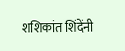शशिकांत शिंदेंनी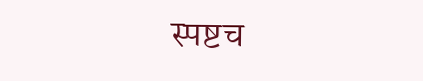स्पष्टच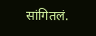सांगितलं.